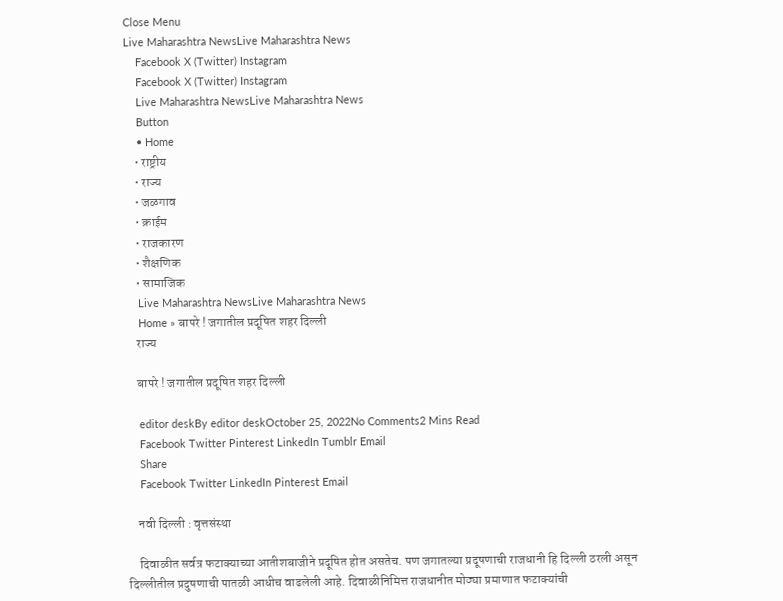Close Menu
Live Maharashtra NewsLive Maharashtra News
    Facebook X (Twitter) Instagram
    Facebook X (Twitter) Instagram
    Live Maharashtra NewsLive Maharashtra News
    Button
    • Home
    • राष्ट्रीय
    • राज्य
    • जळगाव
    • क्राईम
    • राजकारण
    • शैक्षणिक
    • सामाजिक
    Live Maharashtra NewsLive Maharashtra News
    Home » बापरे ! जगातील प्रदूषित शहर दिल्ली
    राज्य

    बापरे ! जगातील प्रदूषित शहर दिल्ली

    editor deskBy editor deskOctober 25, 2022No Comments2 Mins Read
    Facebook Twitter Pinterest LinkedIn Tumblr Email
    Share
    Facebook Twitter LinkedIn Pinterest Email

    नवी दिल्ली : वृत्तसंस्था

    दिवाळीत सर्वत्र फटाक्याच्या आतीशबाजीने प्रदूषित होत असतेच. पण जगातल्या प्रदूषणाची राजधानी हि दिल्ली ठरली असून दिल्लीतील प्रदुषणाची पातळी आधीच वाढलेली आहे. दिवाळीनिमित्त राजधानीत मोठ्या प्रमाणात फटाक्यांची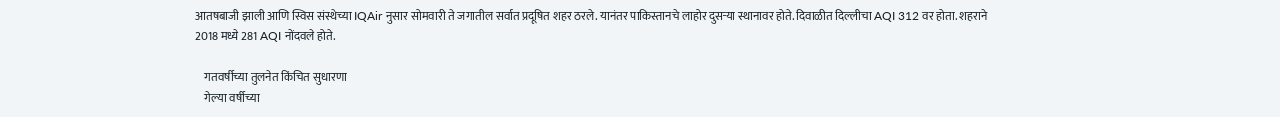आतषबाजी झाली आणि स्विस संस्थेच्या IQAir नुसार सोमवारी ते जगातील सर्वात प्रदूषित शहर ठरले. यानंतर पाकिस्तानचे लाहोर दुसऱ्या स्थानावर होते. दिवाळीत दिल्लीचा AQI 312 वर होता. शहराने 2018 मध्ये 281 AQI नोंदवले होते.

    गतवर्षीच्या तुलनेत किंचित सुधारणा
    गेल्या वर्षीच्या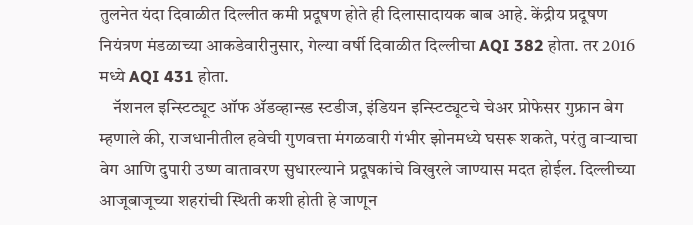तुलनेत यंदा दिवाळीत दिल्लीत कमी प्रदूषण होते ही दिलासादायक बाब आहे. केंद्रीय प्रदूषण नियंत्रण मंडळाच्या आकडेवारीनुसार, गेल्या वर्षी दिवाळीत दिल्लीचा AQI 382 होता. तर 2016 मध्ये AQI 431 होता.
    नॅशनल इन्स्टिट्यूट ऑफ ॲडव्हान्स्ड स्टडीज, इंडियन इन्स्टिट्यूटचे चेअर प्रोफेसर गुफ्रान बेग म्हणाले की, राजधानीतील हवेची गुणवत्ता मंगळवारी गंभीर झोनमध्ये घसरू शकते, परंतु वाऱ्याचा वेग आणि दुपारी उष्ण वातावरण सुधारल्याने प्रदूषकांचे विखुरले जाण्यास मदत होईल. दिल्लीच्या आजूबाजूच्या शहरांची स्थिती कशी होती हे जाणून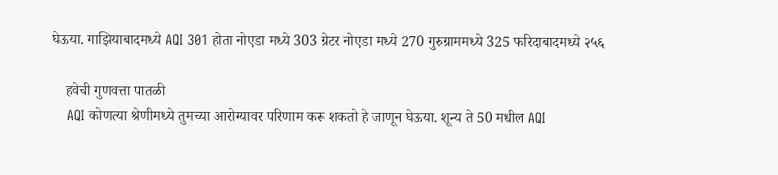घेऊया. गाझियाबादमध्ये AQI 301 होता नोएडा मध्ये 303 ग्रेटर नोएडा मध्ये 270 गुरुग्राममध्ये 325 फरिदाबादमध्ये २५६

    हवेची गुणवत्ता पातळी
    AQI कोणत्या श्रेणीमध्ये तुमच्या आरोग्यावर परिणाम करू शकतो हे जाणून घेऊया. शून्य ते 50 मधील AQI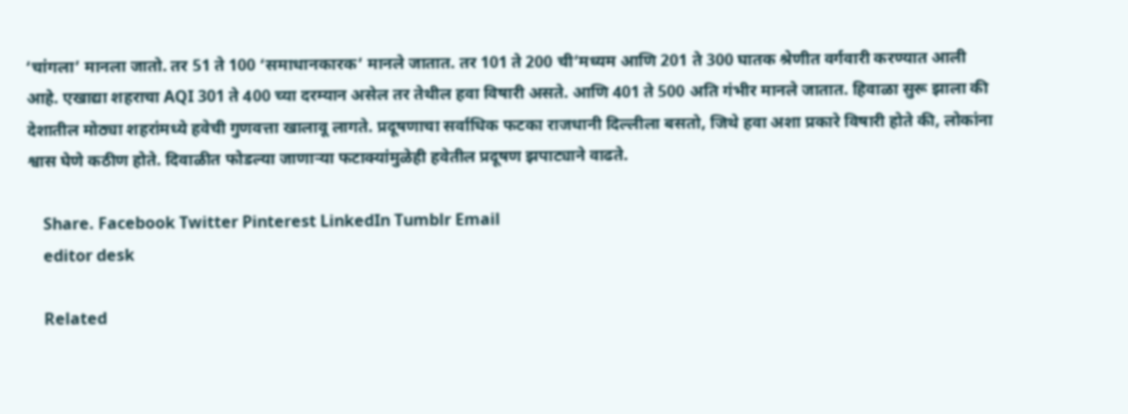‘चांगला’ मानला जातो. तर 51 ते 100 ‘समाधानकारक’ मानले जातात. तर 101 ते 200 ची’मध्यम आणि 201 ते 300 घातक श्रेणीत वर्गवारी करण्यात आली आहे. एखाद्या शहराचा AQI 301 ते 400 च्या दरम्यान असेल तर तेथील हवा विषारी असते. आणि 401 ते 500 अति गंभीर मानले जातात. हिवाळा सुरू झाला की देशातील मोठ्या शहरांमध्ये हवेची गुणवत्ता खालावू लागते. प्रदूषणाचा सर्वाधिक फटका राजधानी दिल्लीला बसतो, जिथे हवा अशा प्रकारे विषारी होते की, लोकांना श्वास घेणे कठीण होते. दिवाळीत फोडल्या जाणाऱ्या फटाक्यांमुळेही हवेतील प्रदूषण झपाट्याने वाढते.

    Share. Facebook Twitter Pinterest LinkedIn Tumblr Email
    editor desk

    Related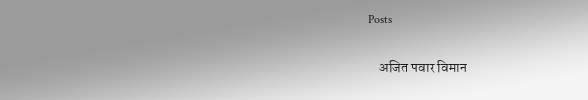Posts

    अजित पवार विमान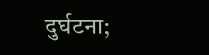दुर्घटना;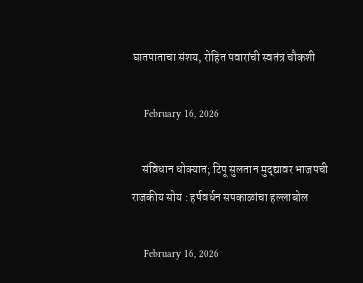घातपाताचा संशय, रोहित पवारांची स्वतंत्र चौकशी

    February 16, 2026

    संविधान धोक्यात; टिपू सुलतान मुद्द्यावर भाजपची राजकीय सोय : हर्षवर्धन सपकाळांचा हल्लाबोल

    February 16, 2026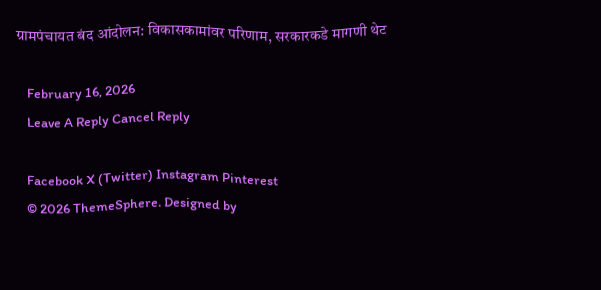ग्रामपंचायत बंद आंदोलन: विकासकामांवर परिणाम, सरकारकडे मागणी थेट

    February 16, 2026
    Leave A Reply Cancel Reply

    Facebook X (Twitter) Instagram Pinterest
    © 2026 ThemeSphere. Designed by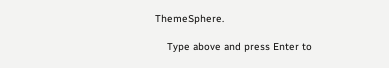ThemeSphere.

    Type above and press Enter to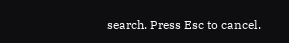search. Press Esc to cancel.